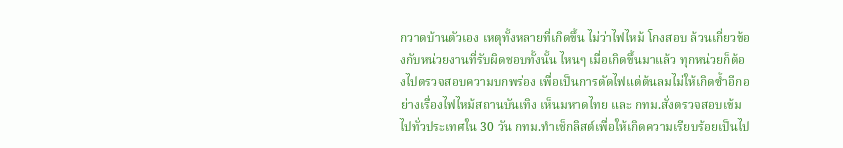กวาดบ้านตัวเอง เหตุทั้งหลายที่เกิดขึ้น ไม่ว่าไฟไหม้ โกงสอบ ล้วนเกี่ยวข้องกับหน่วยงานที่รับผิดชอบทั้งนั้น ไหนๆ เมื่อเกิดขึ้นมาแล้ว ทุกหน่วยก็ต้องไปตรวจสอบความบกพร่อง เพื่อเป็นการตัดไฟแต่ต้นลมไม่ให้เกิดซ้ำอีกอย่างเรื่องไฟไหม้สถานบันเทิง เห็นมหาดไทย และ กทม.สั่งตรวจสอบเข้มไปทั่วประเทศใน 30 วัน กทม.ทำเช็กลิสต์เพื่อให้เกิดความเรียบร้อยเป็นไป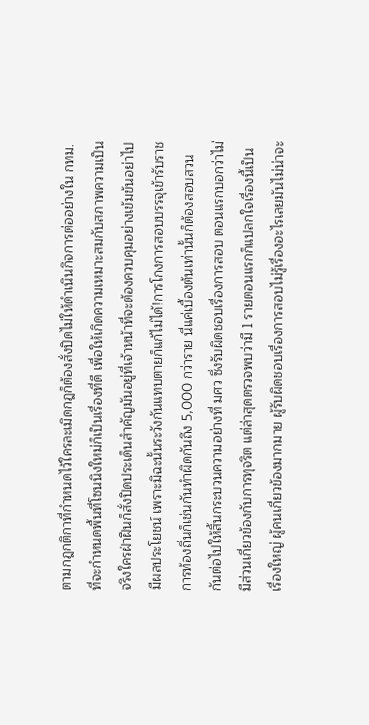ตามกฎกติกาที่กำหนดไว้ใครละเมิดกฎก็ต้องสั่งปิดไม่ให้ดำเนินกิจการต่ออย่างใน กทม.ที่จะกำหนดพื้นที่โซนนิงใหม่ก็เป็นเรื่องที่ดี เพื่อให้เกิดความเหมาะสมกับสภาพความเป็นจริงใครฝ่าฝืนก็สั่งปิดประเด็นสำคัญมันอยู่ที่เจ้าหน้าที่จะต้องควบคุมอย่างเข้มข้นอย่าไปมีผลประโยชน์ เพราะมิฉะนั้นระวังกันแทบตายก็แก้ไม่ได้!การโกงการสอบบรรจุเข้ารับราชการท้องถิ่นก็เช่นกันทำผิดกันถึง 5,000 กว่าราย นี่แค่เบื้องต้นเท่านั้นก็ต้องสอบสวนกันต่อไปให้สิ้นกระบวนความอย่างที่ มศว ซึ่งรับผิดชอบเรื่องการสอบ ตอนแรกบอกว่าไม่มีส่วนเกี่ยวข้องกับการทุจริต แต่ล่าสุดตรวจพบว่ามี 1 รายตอนแรกก็แปลกใจเรื่องนี้เป็นเรื่องใหญ่ ผู้คนเกี่ยวข้องมากมาย ผู้รับผิดชอบเรื่องการสอบไม่รู้เรื่องอะไรเลยมันไม่น่าจะ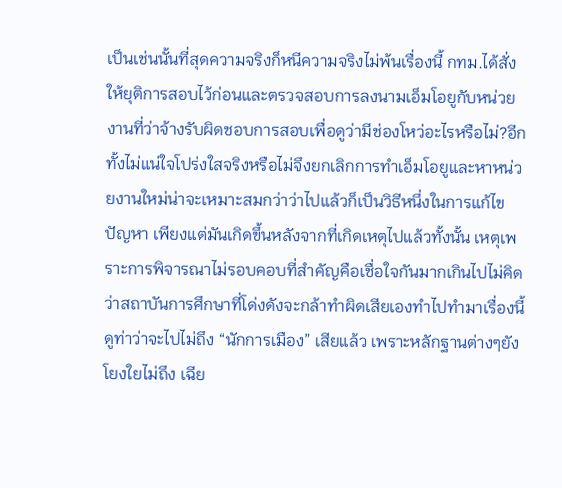เป็นเช่นนั้นที่สุดความจริงก็หนีความจริงไม่พ้นเรื่องนี้ กทม.ได้สั่งให้ยุติการสอบไว้ก่อนและตรวจสอบการลงนามเอ็มโอยูกับหน่วยงานที่ว่าจ้างรับผิดชอบการสอบเพื่อดูว่ามีช่องโหว่อะไรหรือไม่?อีกทั้งไม่แน่ใจโปร่งใสจริงหรือไม่จึงยกเลิกการทำเอ็มโอยูและหาหน่วยงานใหม่น่าจะเหมาะสมกว่าว่าไปแล้วก็เป็นวิธีหนึ่งในการแก้ไขปัญหา เพียงแต่มันเกิดขึ้นหลังจากที่เกิดเหตุไปแล้วทั้งนั้น เหตุเพราะการพิจารณาไม่รอบคอบที่สำคัญคือเชื่อใจกันมากเกินไปไม่คิดว่าสถาบันการศึกษาที่โด่งดังจะกล้าทำผิดเสียเองทำไปทำมาเรื่องนี้ดูท่าว่าจะไปไม่ถึง “นักการเมือง” เสียแล้ว เพราะหลักฐานต่างๆยังโยงใยไม่ถึง เฉีย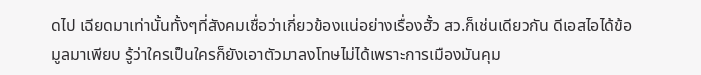ดไป เฉียดมาเท่านั้นทั้งๆที่สังคมเชื่อว่าเกี่ยวข้องแน่อย่างเรื่องฮั้ว สว.ก็เช่นเดียวกัน ดีเอสไอได้ข้อมูลมาเพียบ รู้ว่าใครเป็นใครก็ยังเอาตัวมาลงโทษไม่ได้เพราะการเมืองมันคุม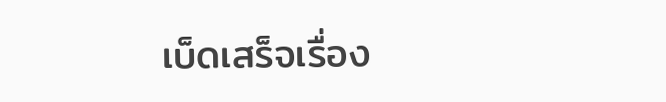เบ็ดเสร็จเรื่อง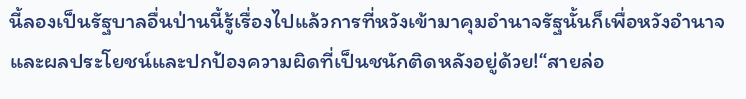นี้ลองเป็นรัฐบาลอื่นป่านนี้รู้เรื่องไปแล้วการที่หวังเข้ามาคุมอำนาจรัฐนั้นก็เพื่อหวังอำนาจและผลประโยชน์และปกป้องความผิดที่เป็นชนักติดหลังอยู่ด้วย!“สายล่อ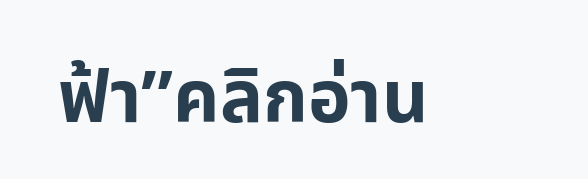ฟ้า”คลิกอ่าน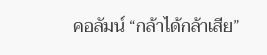คอลัมน์ “กล้าได้กล้าเสีย”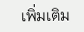เพิ่มเติม